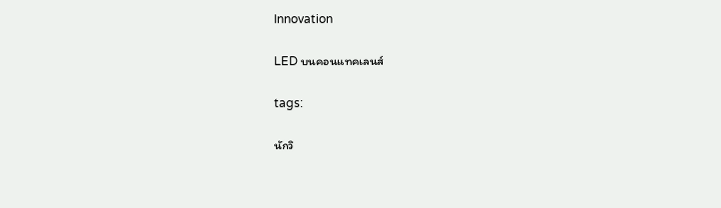Innovation

LED บนคอนแทคเลนส์

tags:

นักวิ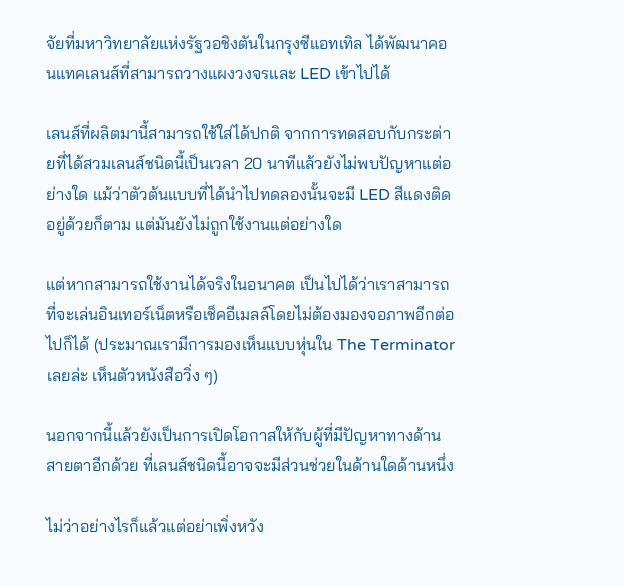จัยที่มหาวิทยาลัยแห่งรัฐวอชิงตันในกรุงซีแอทเทิล ได้พัฒนาคอนแทคเลนส์ที่สามารถวางแผงวงจรและ LED เข้าไปได้

เลนส์ที่ผลิตมานี้สามารถใช้ใส่ได้ปกติ จากการทดสอบกับกระต่ายที่ได้สวมเลนส์ชนิดนี้เป็นเวลา 20 นาทีแล้วยังไม่พบปัญหาแต่อย่างใด แม้ว่าตัวต้นแบบที่ได้นำไปทดลองนั้นจะมี LED สีแดงติดอยู่ด้วยก็ตาม แต่มันยังไม่ถูกใช้งานแต่อย่างใด

แต่หากสามารถใช้งานได้จริงในอนาคต เป็นไปได้ว่าเราสามารถที่จะเล่นอินเทอร์เน็ตหรือเช็คอีเมลล์โดยไม่ต้องมองจอภาพอีกต่อไปก็ได้ (ประมาณเรามีการมองเห็นแบบหุ่นใน The Terminator เลยล่ะ เห็นตัวหนังสือวิ่ง ๆ)

นอกจากนี้แล้วยังเป็นการเปิดโอกาสให้กับผู้ที่มีปัญหาทางด้านสายตาอีกด้วย ที่เลนส์ชนิดนี้อาจจะมีส่วนช่วยในด้านใดด้านหนึ่ง

ไม่ว่าอย่างไรก็แล้วแต่อย่าเพิ่งหวัง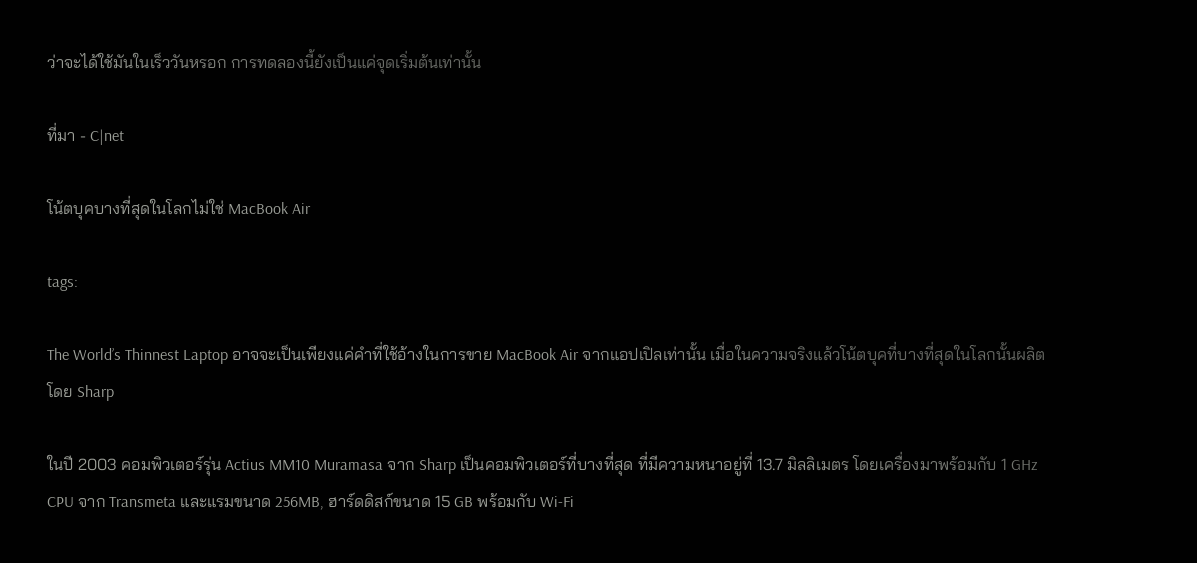ว่าจะได้ใช้มันในเร็ววันหรอก การทดลองนี้ยังเป็นแค่จุดเริ่มต้นเท่านั้น

ที่มา - C|net

โน้ตบุคบางที่สุดในโลกไม่ใช่ MacBook Air

tags:

The World’s Thinnest Laptop อาจจะเป็นเพียงแค่คำที่ใช้อ้างในการขาย MacBook Air จากแอปเปิลเท่านั้น เมื่อในความจริงแล้วโน้ตบุคที่บางที่สุดในโลกนั้นผลิตโดย Sharp

ในปี 2003 คอมพิวเตอร์รุ่น Actius MM10 Muramasa จาก Sharp เป็นคอมพิวเตอร์ที่บางที่สุด ที่มีความหนาอยู่ที่ 13.7 มิลลิเมตร โดยเครื่องมาพร้อมกับ 1 GHz CPU จาก Transmeta และแรมขนาด 256MB, ฮาร์ดดิสก์ขนาด 15 GB พร้อมกับ Wi-Fi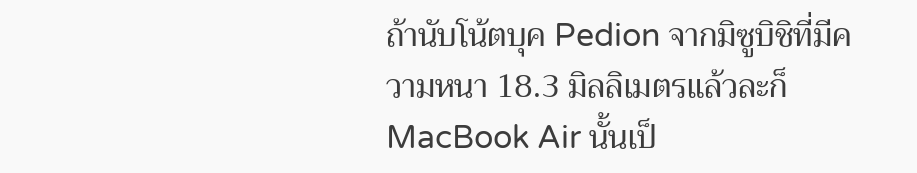ถ้านับโน้ตบุค Pedion จากมิซูบิชิที่มีความหนา 18.3 มิลลิเมตรแล้วละก็ MacBook Air นั้นเป็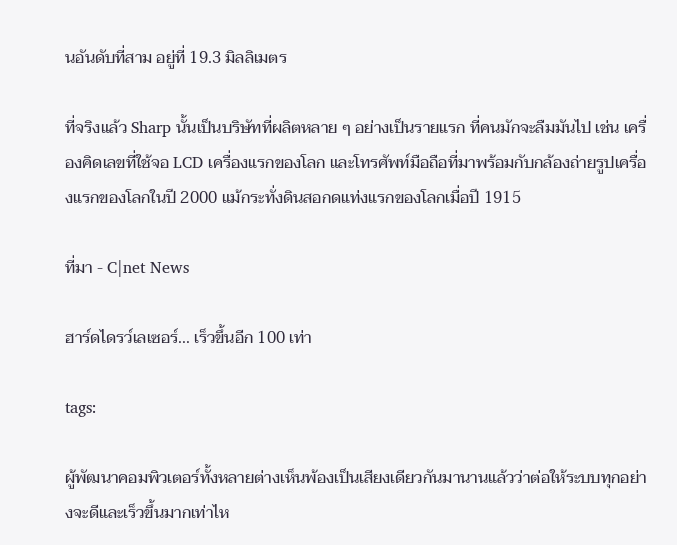นอันดับที่สาม อยู่ที่ 19.3 มิลลิเมตร

ที่จริงแล้ว Sharp นั้นเป็นบริษัทที่ผลิตหลาย ๆ อย่างเป็นรายแรก ที่คนมักจะลืมมันไป เช่น เครื่องคิดเลขที่ใช้จอ LCD เครื่องแรกของโลก และโทรศัพท์มือถือที่มาพร้อมกับกล้องถ่ายรูปเครื่องแรกของโลกในปี 2000 แม้กระทั่งดินสอกดแท่งแรกของโลกเมื่อปี 1915

ที่มา - C|net News

ฮาร์ดไดรว์เลเซอร์... เร็วขึ้นอีก 100 เท่า

tags:

ผู้พัฒนาคอมพิวเตอร์ทั้งหลายต่างเห็นพ้องเป็นเสียงเดียวกันมานานแล้วว่าต่อให้ระบบทุกอย่างจะดีและเร็วขึ้นมากเท่าไห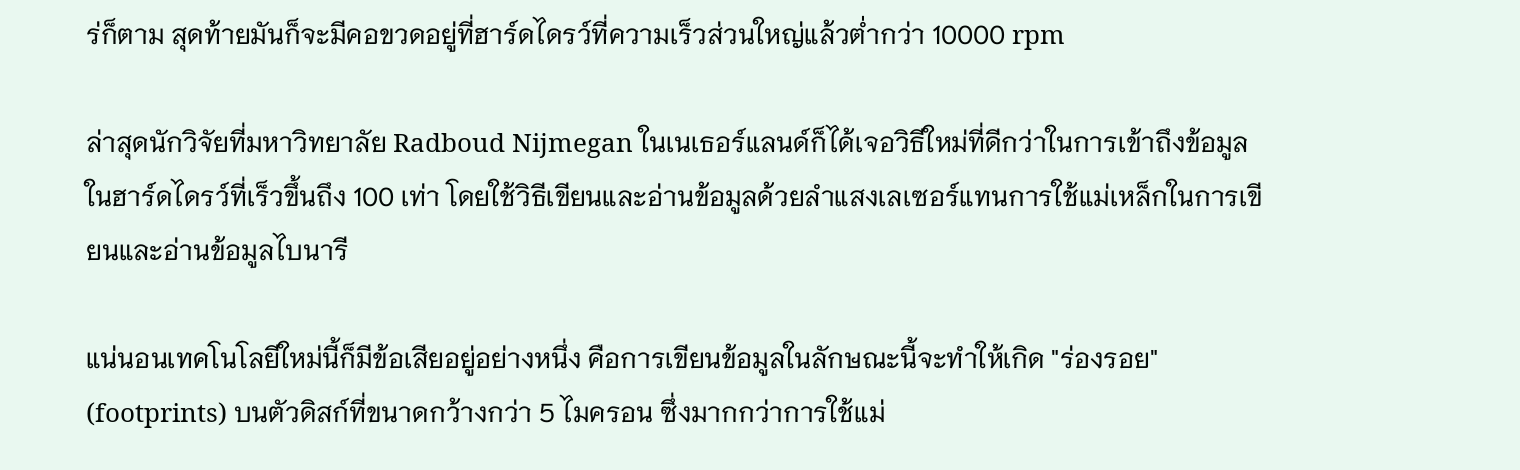ร่ก็ตาม สุดท้ายมันก็จะมีคอขวดอยู่ที่ฮาร์ดไดรว์ที่ความเร็วส่วนใหญ่แล้วต่ำกว่า 10000 rpm

ล่าสุดนักวิจัยที่มหาวิทยาลัย Radboud Nijmegan ในเนเธอร์แลนด์ก็ได้เจอวิธีใหม่ที่ดีกว่าในการเข้าถึงข้อมูลในฮาร์ดไดรว์ที่เร็วขึ้นถึง 100 เท่า โดยใช้วิธีเขียนและอ่านข้อมูลด้วยลำแสงเลเซอร์แทนการใช้แม่เหล็กในการเขียนและอ่านข้อมูลไบนารี

แน่นอนเทคโนโลยีใหม่นี้ก็มีข้อเสียอยู่อย่างหนึ่ง คือการเขียนข้อมูลในลักษณะนี้จะทำให้เกิด "ร่องรอย" (footprints) บนตัวดิสก์ที่ขนาดกว้างกว่า 5 ไมครอน ซึ่งมากกว่าการใช้แม่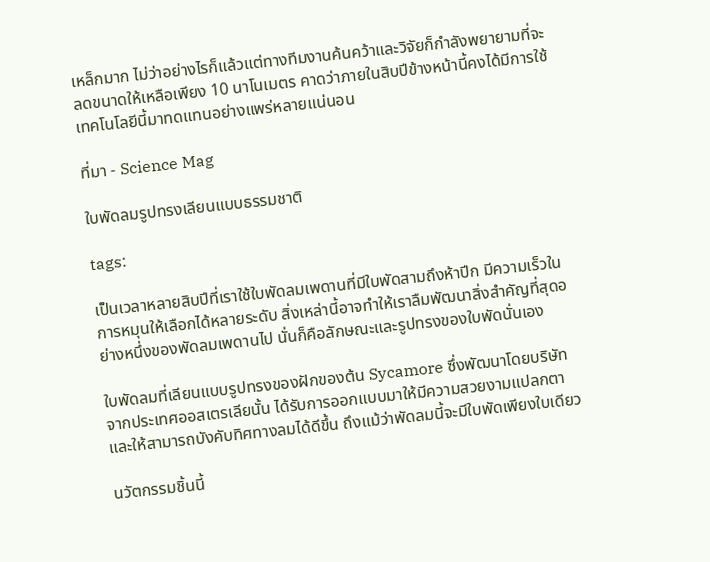เหล็กมาก ไม่ว่าอย่างไรก็แล้วแต่ทางทีมงานค้นคว้าและวิจัยก็กำลังพยายามที่จะลดขนาดให้เหลือเพียง 10 นาโนเมตร คาดว่าภายในสิบปีข้างหน้านี้คงได้มีการใช้เทคโนโลยีนี้มาทดแทนอย่างแพร่หลายแน่นอน

ที่มา - Science Mag

ใบพัดลมรูปทรงเลียนแบบธรรมชาติ

tags:

เป็นเวลาหลายสิบปีที่เราใช้ใบพัดลมเพดานที่มีใบพัดสามถึงห้าปีก มีความเร็วในการหมุนให้เลือกได้หลายระดับ สิ่งเหล่านี้อาจทำให้เราลืมพัฒนาสิ่งสำคัญที่สุดอย่างหนึ่งของพัดลมเพดานไป นั่นก็คือลักษณะและรูปทรงของใบพัดนั่นเอง

ใบพัดลมที่เลียนแบบรูปทรงของฝักของต้น Sycamore ซึ่งพัฒนาโดยบริษัทจากประเทศออสเตรเลียนั้น ได้รับการออกแบบมาให้มีความสวยงามแปลกตา และให้สามารถบังคับทิศทางลมได้ดีขึ้น ถึงแม้ว่าพัดลมนี้จะมีใบพัดเพียงใบเดียว

นวัตกรรมชิ้นนี้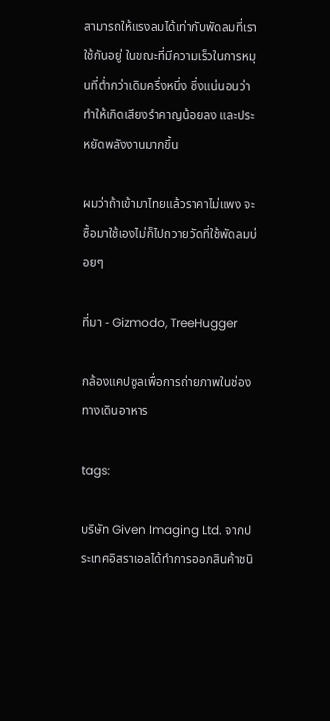สามารถให้แรงลมได้เท่ากับพัดลมที่เราใช้กันอยู่ ในขณะที่มีความเร็วในการหมุนที่ต่ำกว่าเดิมครึ่งหนึ่ง ซึ่งแน่นอนว่าทำให้เกิดเสียงรำคาญน้อยลง และประหยัดพลังงานมากขึ้น

ผมว่าถ้าเข้ามาไทยแล้วราคาไม่แพง จะซื้อมาใช้เองไม่ก็ไปถวายวัดที่ใช้พัดลมบ่อยๆ

ที่มา - Gizmodo, TreeHugger

กล้องแคปซูลเพื่อการถ่ายภาพในช่องทางเดินอาหาร

tags:

บริษัท Given Imaging Ltd. จากประเทศอิสราเอลได้ทำการออกสินค้าชนิ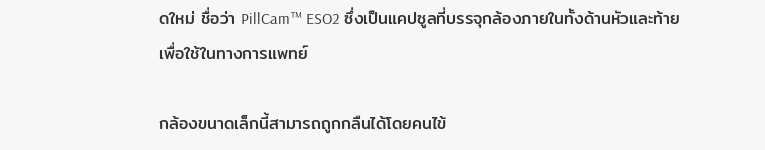ดใหม่ ชื่อว่า PillCam™ ESO2 ซึ่งเป็นแคปซูลที่บรรจุกล้องภายในทั้งด้านหัวและท้ายเพื่อใช้ในทางการแพทย์

กล้องขนาดเล็กนี้สามารถถูกกลืนได้โดยคนไข้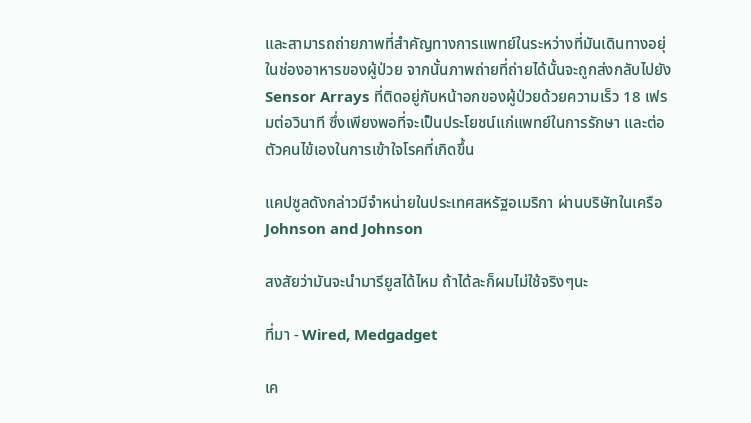และสามารถถ่ายภาพที่สำคัญทางการแพทย์ในระหว่างที่มันเดินทางอยุ่ในช่องอาหารของผู้ป่วย จากนั้นภาพถ่ายที่ถ่ายได้นั้นจะถูกส่งกลับไปยัง Sensor Arrays ที่ติดอยู่กับหน้าอกของผู้ป่วยด้วยความเร็ว 18 เฟรมต่อวินาที ซึ่งเพียงพอที่จะเป็นประโยชน์แก่แพทย์ในการรักษา และต่อตัวคนไข้เองในการเข้าใจโรคที่เกิดขึ้น

แคปซูลดังกล่าวมีจำหน่ายในประเทศสหรัฐอเมริกา ผ่านบริษัทในเครือ Johnson and Johnson

สงสัยว่ามันจะนำมารียูสได้ไหม ถ้าได้ละก็ผมไม่ใช้จริงๆนะ

ที่มา - Wired, Medgadget

เค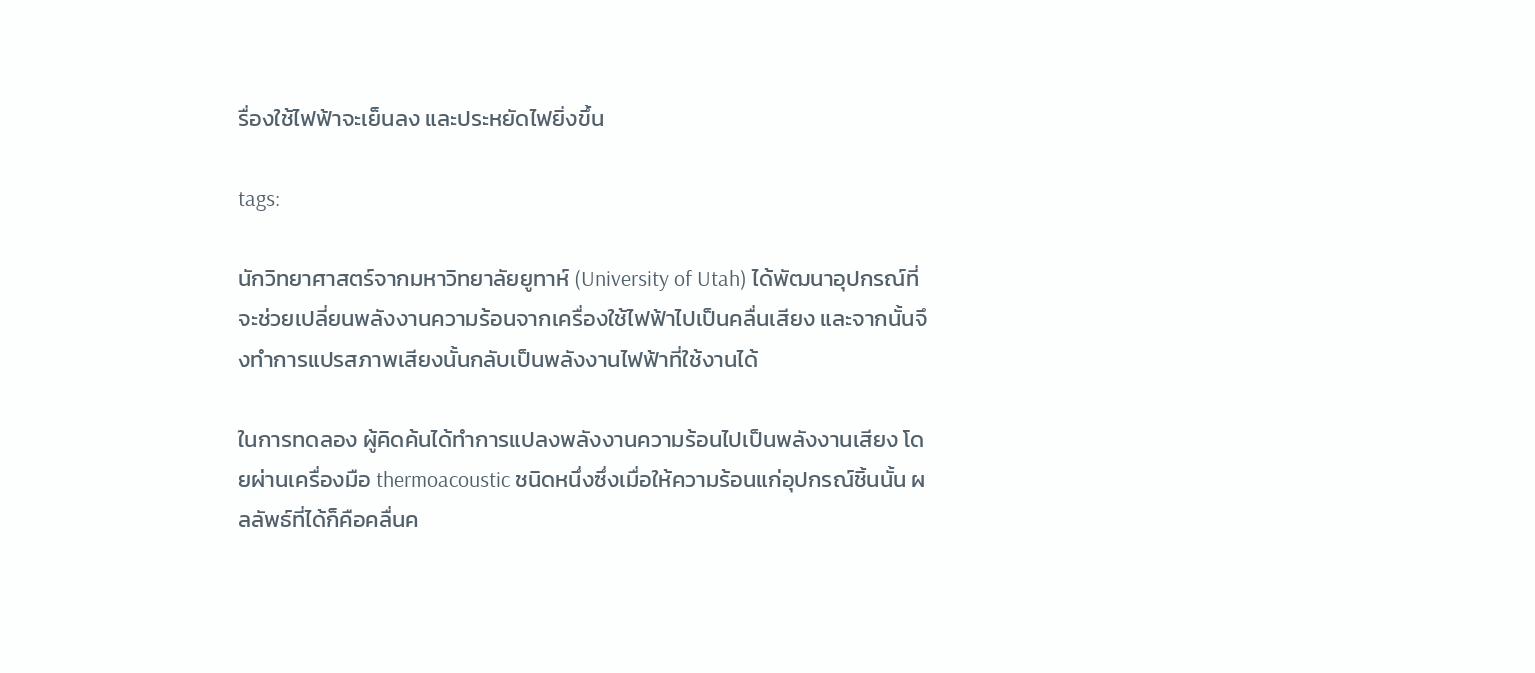รื่องใช้ไฟฟ้าจะเย็นลง และประหยัดไฟยิ่งขึ้น

tags:

นักวิทยาศาสตร์จากมหาวิทยาลัยยูทาห์ (University of Utah) ได้พัฒนาอุปกรณ์ที่จะช่วยเปลี่ยนพลังงานความร้อนจากเครื่องใช้ไฟฟ้าไปเป็นคลื่นเสียง และจากนั้นจึงทำการแปรสภาพเสียงนั้นกลับเป็นพลังงานไฟฟ้าที่ใช้งานได้

ในการทดลอง ผู้คิดค้นได้ทำการแปลงพลังงานความร้อนไปเป็นพลังงานเสียง โดยผ่านเครื่องมือ thermoacoustic ชนิดหนึ่งซึ่งเมื่อให้ความร้อนแก่อุปกรณ์ชิ้นนั้น ผลลัพธ์ที่ได้ก็คือคลื่นค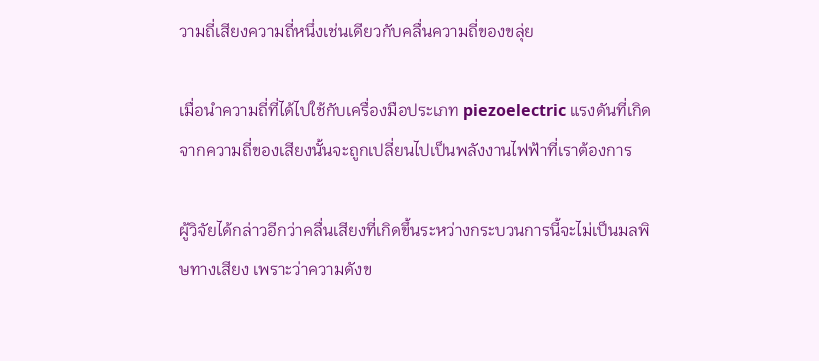วามถี่เสียงความถี่หนึ่งเช่นเดียวกับคลื่นความถี่ของขลุ่ย

เมื่อนำความถี่ที่ได้ไปใช้กับเครื่องมือประเภท piezoelectric แรงดันที่เกิดจากความถี่ของเสียงนั้นจะถูกเปลี่ยนไปเป็นพลังงานไฟฟ้าที่เราต้องการ

ผู้วิจัยได้กล่าวอีกว่าคลื่นเสียงที่เกิดขึ้นระหว่างกระบวนการนี้จะไม่เป็นมลพิษทางเสียง เพราะว่าความดังข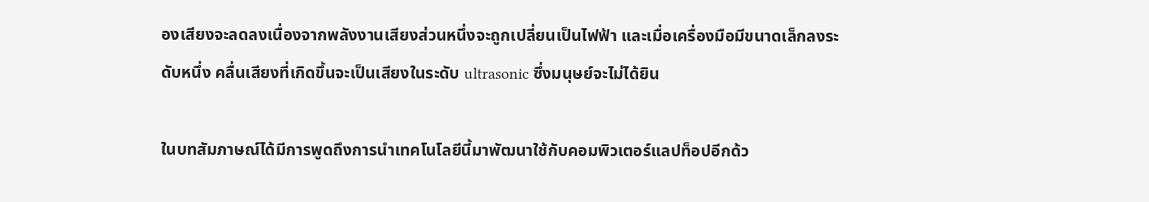องเสียงจะลดลงเนื่องจากพลังงานเสียงส่วนหนึ่งจะถูกเปลี่ยนเป็นไฟฟ้า และเมื่อเครื่องมือมีขนาดเล็กลงระดับหนึ่ง คลื่นเสียงที่เกิดขึ้นจะเป็นเสียงในระดับ ultrasonic ซึ่งมนุษย์จะไม่ได้ยิน

ในบทสัมภาษณ์ได้มีการพูดถึงการนำเทคโนโลยีนี้มาพัฒนาใช้กับคอมพิวเตอร์แลปท็อปอีกด้ว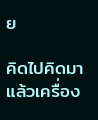ย

คิดไปคิดมาแล้วเครื่อง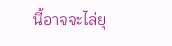นี้อาจจะไล่ยุ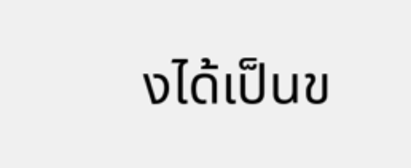งได้เป็นข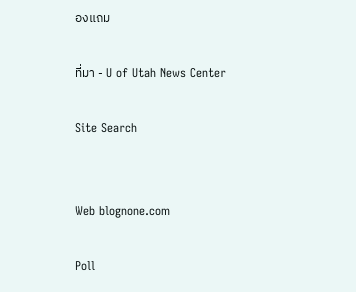องแถม

ที่มา - U of Utah News Center

Site Search


Web blognone.com

Poll